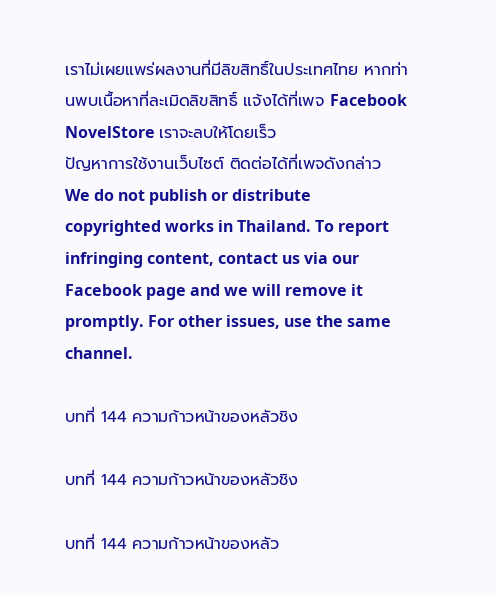เราไม่เผยแพร่ผลงานที่มีลิขสิทธิ์ในประเทศไทย หากท่านพบเนื้อหาที่ละเมิดลิขสิทธิ์ แจ้งได้ที่เพจ Facebook NovelStore เราจะลบให้โดยเร็ว
ปัญหาการใช้งานเว็บไซต์ ติดต่อได้ที่เพจดังกล่าว
We do not publish or distribute copyrighted works in Thailand. To report infringing content, contact us via our Facebook page and we will remove it promptly. For other issues, use the same channel.

บทที่ 144 ความก้าวหน้าของหลัวชิง

บทที่ 144 ความก้าวหน้าของหลัวชิง

บทที่ 144 ความก้าวหน้าของหลัว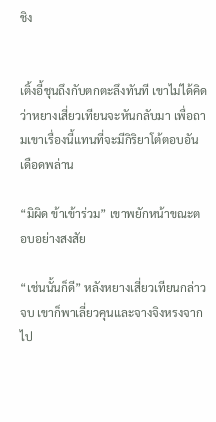ชิง


เติ้งอี้ชุนถึงกับตกตะลึงทันที เขาไม่ได้คิดว่าหยางเสี่ยวเทียนจะหันกลับมา เพื่อถามเขาเรื่องนี้แทนที่จะมีกิริยาโต้ตอบอันเดือดพล่าน

“มิผิด ข้าเข้าร่วม” เขาพยักหน้าขณะตอบอย่างสงสัย

“เช่นนั้นก็ดี” หลังหยางเสี่ยวเทียนกล่าวจบ เขาก็พาเลี่ยวคุนและจางจิงหรงจากไป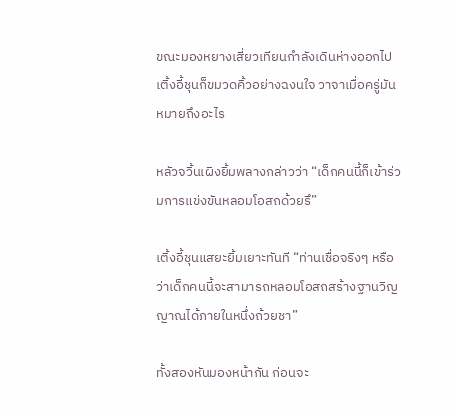ขณะมองหยางเสี่ยวเทียนกำลังเดินห่างออกไป เติ้งอี้ชุนก็ขมวดคิ้วอย่างฉงนใจ วาจาเมื่อครู่มันหมายถึงอะไร

หลัวจวิ้นเผิงยิ้มพลางกล่าวว่า “เด็กคนนี้ก็เข้าร่วมการแข่งขันหลอมโอสถด้วยรึ”

เติ้งอี้ชุนแสยะยิ้มเยาะทันที “ท่านเชื่อจริงๆ หรือ ว่าเด็กคนนี้จะสามารถหลอมโอสถสร้างฐานวิญญาณได้ภายในหนึ่งถ้วยชา”

ทั้งสองหันมองหน้ากัน ก่อนจะ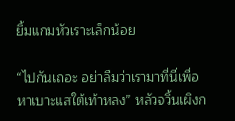ยิ้มแกมหัวเราะเล็กน้อย

“ไปกันเถอะ อย่าลืมว่าเรามาที่นี่เพื่อหาเบาะแสใต้เท้าหลง” หลัวจวิ้นเผิงก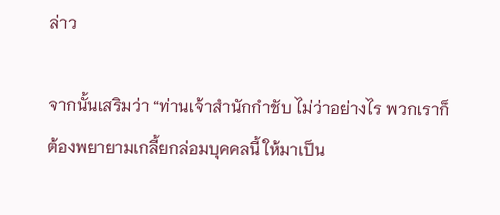ล่าว

จากนั้นเสริมว่า “ท่านเจ้าสำนักกำชับ ไม่ว่าอย่างไร พวกเราก็ต้องพยายามเกลี้ยกล่อมบุคคลนี้ ให้มาเป็น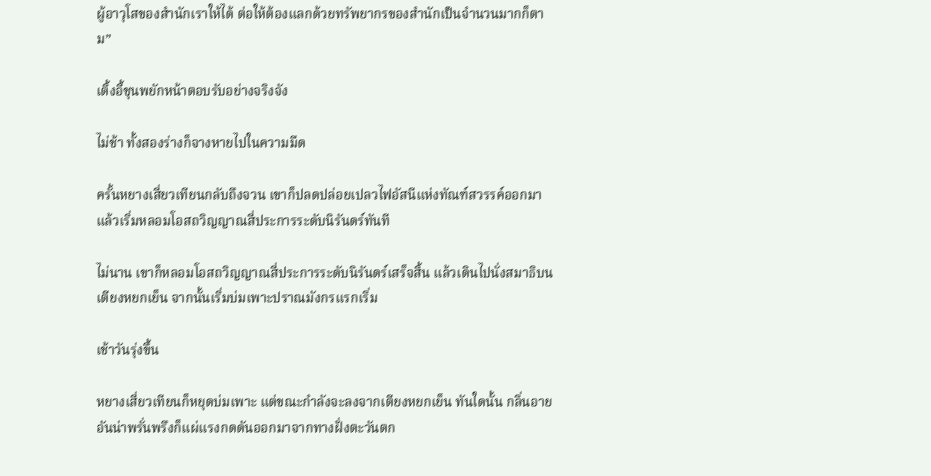ผู้อาวุโสของสำนักเราให้ได้ ต่อให้ต้องแลกด้วยทรัพยากรของสำนักเป็นจำนวนมากก็ตาม”

เติ้งอี้ชุนพยักหน้าตอบรับอย่างจริงจัง

ไม่ช้า ทั้งสองร่างก็จางหายไปในความมืด

ครั้นหยางเสี่ยวเทียนกลับถึงจวน เขาก็ปลดปล่อยเปลวไฟอัสนีแห่งทัณฑ์สวรรค์ออกมา แล้วเริ่มหลอมโอสถวิญญาณสี่ประการระดับนิรันดร์ทันที

ไม่นาน เขาก็หลอมโอสถวิญญาณสี่ประการระดับนิรันดร์เสร็จสิ้น แล้วเดินไปนั่งสมาธิบนเตียงหยกเย็น จากนั้นเริ่มบ่มเพาะปราณมังกรแรกเริ่ม

เช้าวันรุ่งขึ้น

หยางเสี่ยวเทียนก็หยุดบ่มเพาะ แต่ขณะกำลังจะลงจากเตียงหยกเย็น ทันใดนั้น กลิ่นอายอันน่าพรั่นพรึงก็แผ่แรงกดดันออกมาจากทางฝั่งตะวันตก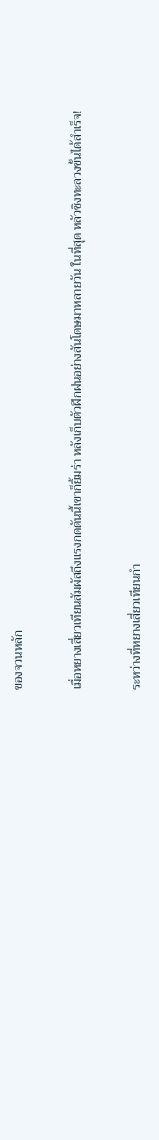ของจวนหลัก

เมื่อหยางเสี่ยวเทียนสัมผัสถึงแรงกดดันนี้เขาก็ยิ้มร่า หลังเก็บตัวฝึกฝนอย่างสันโดษมาหลายวัน ในที่สุด หลัวชิงทะลวงขั้นได้สำเร็จ!

ระหว่างที่หยางเสี่ยวเทียนกำ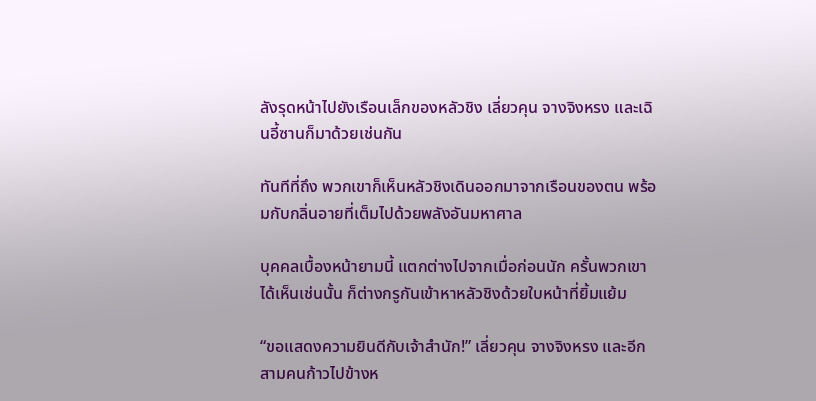ลังรุดหน้าไปยังเรือนเล็กของหลัวชิง เลี่ยวคุน จางจิงหรง และเฉินอี้ซานก็มาด้วยเช่นกัน

ทันทีที่ถึง พวกเขาก็เห็นหลัวชิงเดินออกมาจากเรือนของตน พร้อมกับกลิ่นอายที่เต็มไปด้วยพลังอันมหาศาล

บุคคลเบื้องหน้ายามนี้ แตกต่างไปจากเมื่อก่อนนัก ครั้นพวกเขาได้เห็นเช่นนั้น ก็ต่างกรูกันเข้าหาหลัวชิงด้วยใบหน้าที่ยิ้มแย้ม

“ขอแสดงความยินดีกับเจ้าสำนัก!” เลี่ยวคุน จางจิงหรง และอีกสามคนก้าวไปข้างห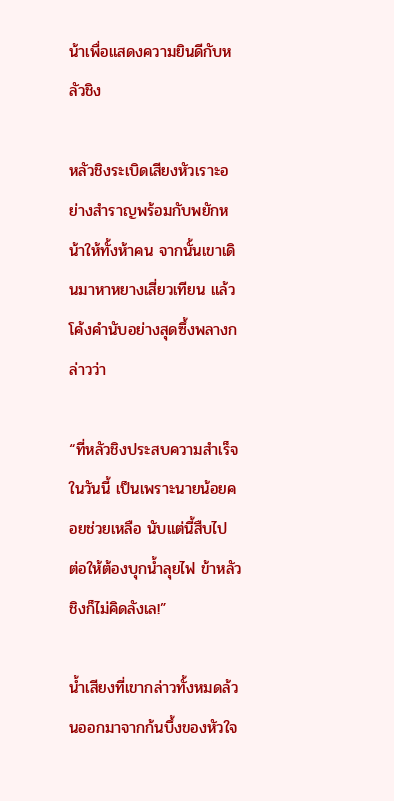น้าเพื่อแสดงความยินดีกับหลัวชิง

หลัวชิงระเบิดเสียงหัวเราะอย่างสำราญพร้อมกับพยักหน้าให้ทั้งห้าคน จากนั้นเขาเดินมาหาหยางเสี่ยวเทียน แล้วโค้งคำนับอย่างสุดซึ้งพลางกล่าวว่า

“ที่หลัวชิงประสบความสำเร็จในวันนี้ เป็นเพราะนายน้อยคอยช่วยเหลือ นับแต่นี้สืบไป ต่อให้ต้องบุกน้ำลุยไฟ ข้าหลัวชิงก็ไม่คิดลังเล!”

น้ำเสียงที่เขากล่าวทั้งหมดล้วนออกมาจากก้นบึ้งของหัวใจ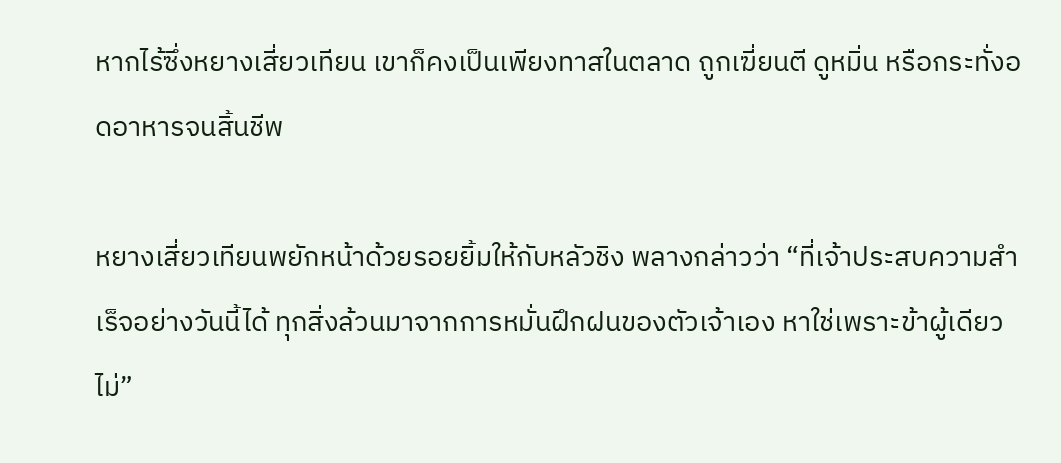หากไร้ซึ่งหยางเสี่ยวเทียน เขาก็คงเป็นเพียงทาสในตลาด ถูกเฆี่ยนตี ดูหมิ่น หรือกระทั่งอดอาหารจนสิ้นชีพ

หยางเสี่ยวเทียนพยักหน้าด้วยรอยยิ้มให้กับหลัวชิง พลางกล่าวว่า “ที่เจ้าประสบความสำเร็จอย่างวันนี้ได้ ทุกสิ่งล้วนมาจากการหมั่นฝึกฝนของตัวเจ้าเอง หาใช่เพราะข้าผู้เดียวไม่”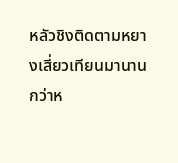หลัวชิงติดตามหยางเสี่ยวเทียนมานานกว่าห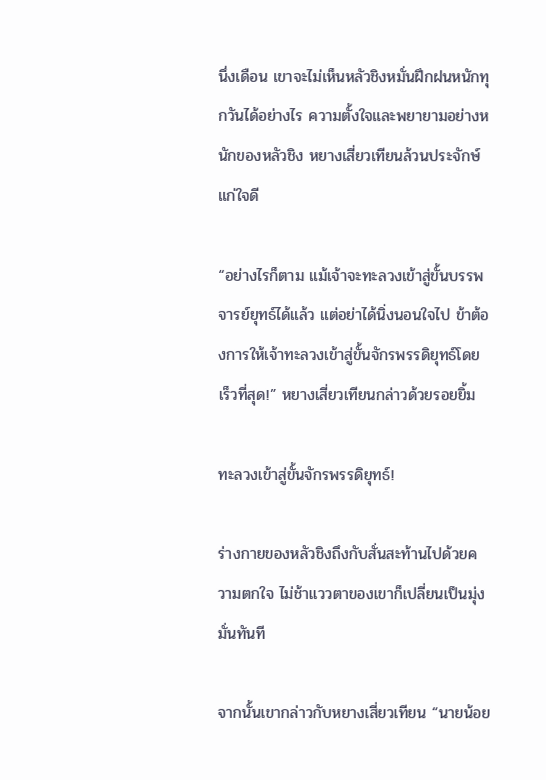นึ่งเดือน เขาจะไม่เห็นหลัวชิงหมั่นฝึกฝนหนักทุกวันได้อย่างไร ความตั้งใจและพยายามอย่างหนักของหลัวชิง หยางเสี่ยวเทียนล้วนประจักษ์แก่ใจดี

“อย่างไรก็ตาม แม้เจ้าจะทะลวงเข้าสู่ขั้นบรรพจารย์ยุทธ์ได้แล้ว แต่อย่าได้นิ่งนอนใจไป ข้าต้องการให้เจ้าทะลวงเข้าสู่ขั้นจักรพรรดิยุทธ์โดยเร็วที่สุด!” หยางเสี่ยวเทียนกล่าวด้วยรอยยิ้ม

ทะลวงเข้าสู่ขั้นจักรพรรดิยุทธ์!

ร่างกายของหลัวชิงถึงกับสั่นสะท้านไปด้วยความตกใจ ไม่ช้าแววตาของเขาก็เปลี่ยนเป็นมุ่งมั่นทันที

จากนั้นเขากล่าวกับหยางเสี่ยวเทียน “นายน้อย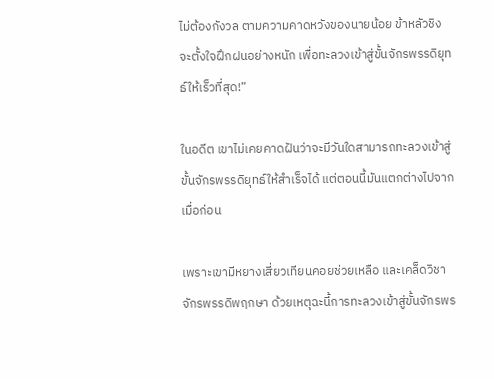ไม่ต้องกังวล ตามความคาดหวังของนายน้อย ข้าหลัวชิงจะตั้งใจฝึกฝนอย่างหนัก เพื่อทะลวงเข้าสู่ขั้นจักรพรรดิยุทธ์ให้เร็วที่สุด!”

ในอดีต เขาไม่เคยคาดฝันว่าจะมีวันใดสามารถทะลวงเข้าสู่ขั้นจักรพรรดิยุทธ์ให้สำเร็จได้ แต่ตอนนี้มันแตกต่างไปจากเมื่อก่อน

เพราะเขามีหยางเสี่ยวเทียนคอยช่วยเหลือ และเคล็ดวิชาจักรพรรดิพฤกษา ด้วยเหตุฉะนี้การทะลวงเข้าสู่ขั้นจักรพร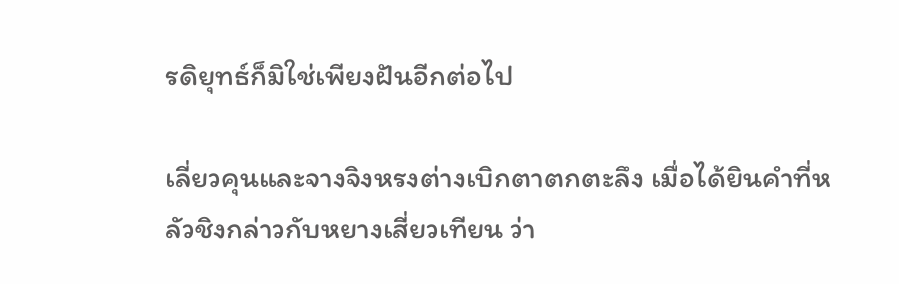รดิยุทธ์ก็มิใช่เพียงฝันอีกต่อไป

เลี่ยวคุนและจางจิงหรงต่างเบิกตาตกตะลึง เมื่อได้ยินคำที่หลัวชิงกล่าวกับหยางเสี่ยวเทียน ว่า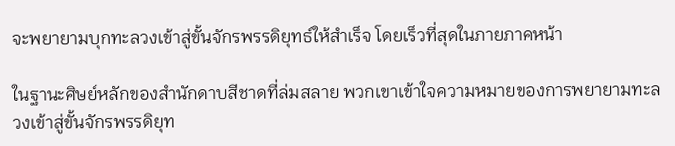จะพยายามบุกทะลวงเข้าสู่ขั้นจักรพรรดิยุทธ์ให้สำเร็จ โดยเร็วที่สุดในภายภาคหน้า

ในฐานะศิษย์หลักของสำนักดาบสีชาดที่ล่มสลาย พวกเขาเข้าใจความหมายของการพยายามทะลวงเข้าสู่ขั้นจักรพรรดิยุท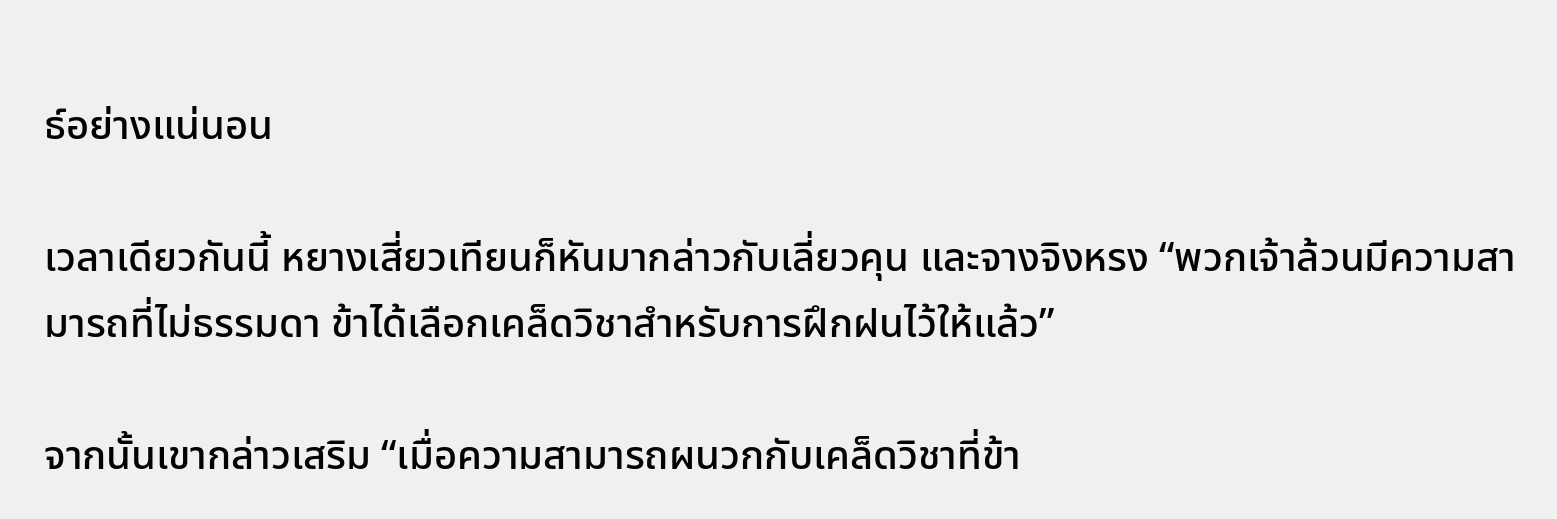ธ์อย่างแน่นอน

เวลาเดียวกันนี้ หยางเสี่ยวเทียนก็หันมากล่าวกับเลี่ยวคุน และจางจิงหรง “พวกเจ้าล้วนมีความสามารถที่ไม่ธรรมดา ข้าได้เลือกเคล็ดวิชาสำหรับการฝึกฝนไว้ให้แล้ว”

จากนั้นเขากล่าวเสริม “เมื่อความสามารถผนวกกับเคล็ดวิชาที่ข้า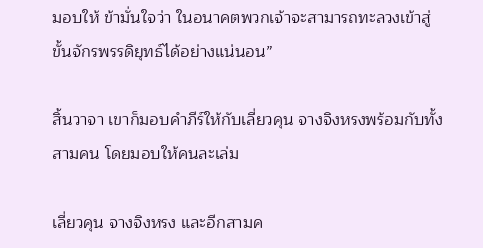มอบให้ ข้ามั่นใจว่า ในอนาคตพวกเจ้าจะสามารถทะลวงเข้าสู่ขั้นจักรพรรดิยุทธ์ได้อย่างแน่นอน”

สิ้นวาจา เขาก็มอบคำภีร์ให้กับเลี่ยวคุน จางจิงหรงพร้อมกับทั้งสามคน โดยมอบให้คนละเล่ม

เลี่ยวคุน จางจิงหรง และอีกสามค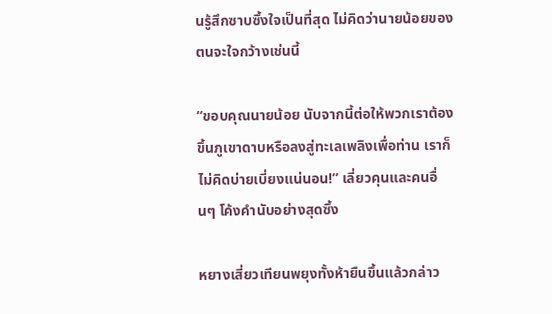นรู้สึกซาบซึ้งใจเป็นที่สุด ไม่คิดว่านายน้อยของตนจะใจกว้างเช่นนี้

“ขอบคุณนายน้อย นับจากนี้ต่อให้พวกเราต้องขึ้นภูเขาดาบหรือลงสู่ทะเลเพลิงเพื่อท่าน เราก็ไม่คิดบ่ายเบี่ยงแน่นอน!” เลี่ยวคุนและคนอื่นๆ โค้งคำนับอย่างสุดซึ้ง

หยางเสี่ยวเทียนพยุงทั้งห้ายืนขึ้นแล้วกล่าว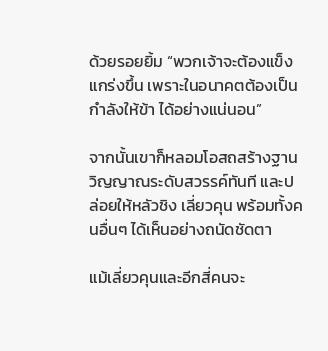ด้วยรอยยิ้ม “พวกเจ้าจะต้องแข็งแกร่งขึ้น เพราะในอนาคตต้องเป็นกำลังให้ข้า ได้อย่างแน่นอน”

จากนั้นเขาก็หลอมโอสถสร้างฐานวิญญาณระดับสวรรค์ทันที และปล่อยให้หลัวชิง เลี่ยวคุน พร้อมทั้งคนอื่นๆ ได้เห็นอย่างถนัดชัดตา

แม้เลี่ยวคุนและอีกสี่คนจะ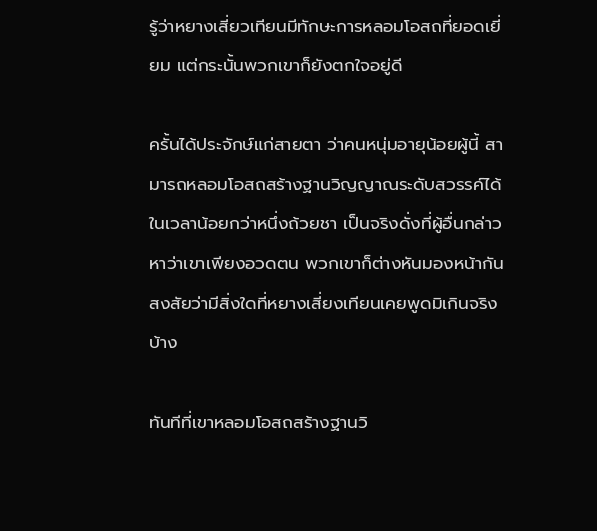รู้ว่าหยางเสี่ยวเทียนมีทักษะการหลอมโอสถที่ยอดเยี่ยม แต่กระนั้นพวกเขาก็ยังตกใจอยู่ดี

ครั้นได้ประจักษ์แก่สายตา ว่าคนหนุ่มอายุน้อยผู้นี้ สามารถหลอมโอสถสร้างฐานวิญญาณระดับสวรรค์ได้ในเวลาน้อยกว่าหนึ่งถ้วยชา เป็นจริงดั่งที่ผู้อื่นกล่าวหาว่าเขาเพียงอวดตน พวกเขาก็ต่างหันมองหน้ากัน สงสัยว่ามีสิ่งใดที่หยางเสี่ยงเทียนเคยพูดมิเกินจริงบ้าง

ทันทีที่เขาหลอมโอสถสร้างฐานวิ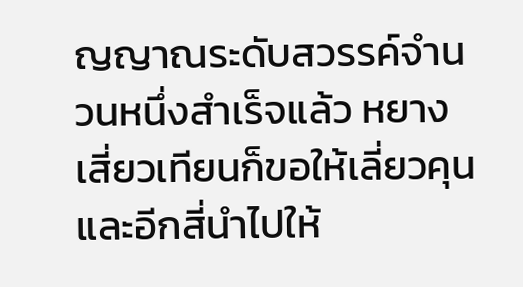ญญาณระดับสวรรค์จำนวนหนึ่งสำเร็จแล้ว หยางเสี่ยวเทียนก็ขอให้เลี่ยวคุนและอีกสี่นำไปให้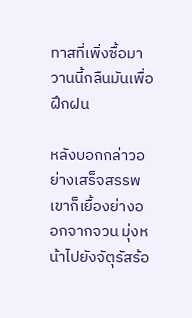ทาสที่เพิ่งซื้อมาวานนี้กลืนมันเพื่อฝึกฝน

หลังบอกกล่าวอย่างเสร็จสรรพ เขาก็เยื้องย่างออกจากจวน มุ่งหน้าไปยังจัตุรัสร้อ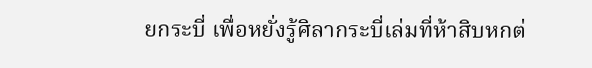ยกระบี่ เพื่อหยั่งรู้ศิลากระบี่เล่มที่ห้าสิบหกต่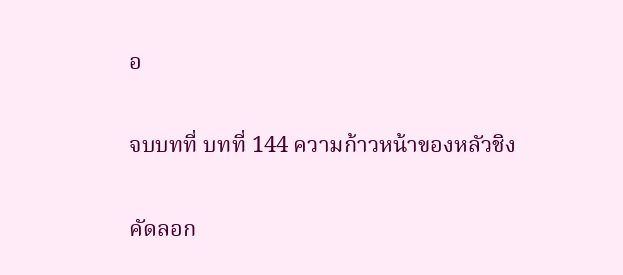อ

จบบทที่ บทที่ 144 ความก้าวหน้าของหลัวชิง

คัดลอก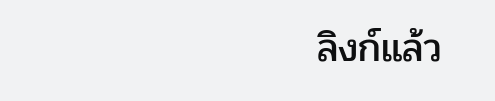ลิงก์แล้ว